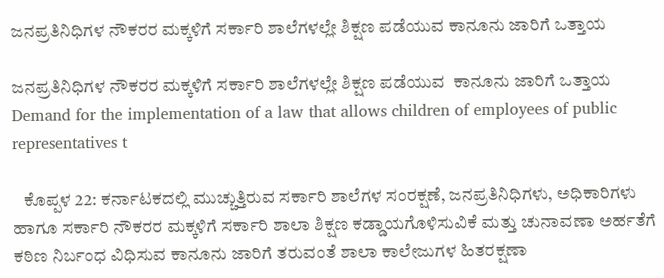ಜನಪ್ರತಿನಿಧಿಗಳ ನೌಕರರ ಮಕ್ಕಳಿಗೆ ಸರ್ಕಾರಿ ಶಾಲೆಗಳಲ್ಲೇ ಶಿಕ್ಷಣ ಪಡೆಯುವ ಕಾನೂನು ಜಾರಿಗೆ ಒತ್ತಾಯ

ಜನಪ್ರತಿನಿಧಿಗಳ ನೌಕರರ ಮಕ್ಕಳಿಗೆ ಸರ್ಕಾರಿ ಶಾಲೆಗಳಲ್ಲೇ ಶಿಕ್ಷಣ ಪಡೆಯುವ  ಕಾನೂನು ಜಾರಿಗೆ ಒತ್ತಾಯ     Demand for the implementation of a law that allows children of employees of public representatives t

   ಕೊಪ್ಪಳ 22: ಕರ್ನಾಟಕದಲ್ಲಿ ಮುಚ್ಚುತ್ತಿರುವ ಸರ್ಕಾರಿ ಶಾಲೆಗಳ ಸಂರಕ್ಷಣೆ, ಜನಪ್ರತಿನಿಧಿಗಳು, ಅಧಿಕಾರಿಗಳು ಹಾಗೂ ಸರ್ಕಾರಿ ನೌಕರರ ಮಕ್ಕಳಿಗೆ ಸರ್ಕಾರಿ ಶಾಲಾ ಶಿಕ್ಷಣ ಕಡ್ಡಾಯಗೊಳಿಸುವಿಕೆ ಮತ್ತು ಚುನಾವಣಾ ಅರ್ಹತೆಗೆ ಕಠಿಣ ನಿರ್ಬಂಧ ವಿಧಿಸುವ ಕಾನೂನು ಜಾರಿಗೆ ತರುವಂತೆ ಶಾಲಾ ಕಾಲೇಜುಗಳ ಹಿತರಕ್ಷಣಾ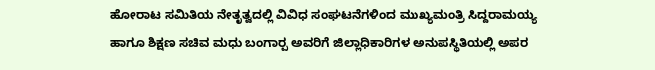ಹೋರಾಟ ಸಮಿತಿಯ ನೇತೃತ್ವದಲ್ಲಿ ವಿವಿಧ ಸಂಘಟನೆಗಳಿಂದ ಮುಖ್ಯಮಂತ್ರಿ ಸಿದ್ದರಾಮಯ್ಯ ಹಾಗೂ ಶಿಕ್ಷಣ ಸಚಿವ ಮಧು ಬಂಗಾರ‍್ಪ ಅವರಿಗೆ ಜಿಲ್ಲಾಧಿಕಾರಿಗಳ ಅನುಪಸ್ಥಿತಿಯಲ್ಲಿ ಅಪರ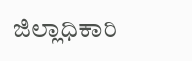ಜಿಲ್ಲಾಧಿಕಾರಿ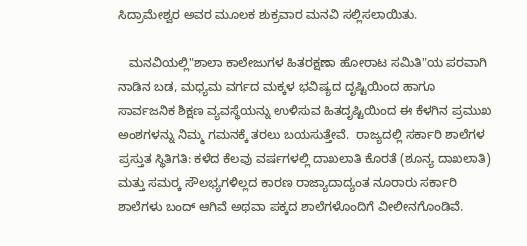ಸಿದ್ರಾಮೇಶ್ವರ ಅವರ ಮೂಲಕ ಶುಕ್ರವಾರ ಮನವಿ ಸಲ್ಲಿಸಲಾಯಿತು.

   ಮನವಿಯಲ್ಲಿ"ಶಾಲಾ ಕಾಲೇಜುಗಳ ಹಿತರಕ್ಷಣಾ ಹೋರಾಟ ಸಮಿತಿ"ಯ ಪರವಾಗಿ ನಾಡಿನ ಬಡ, ಮಧ್ಯಮ ವರ್ಗದ ಮಕ್ಕಳ ಭವಿಷ್ಯದ ದೃಷ್ಟಿಯಿಂದ ಹಾಗೂ ಸಾರ್ವಜನಿಕ ಶಿಕ್ಷಣ ವ್ಯವಸ್ಥೆಯನ್ನು ಉಳಿಸುವ ಹಿತದೃಷ್ಟಿಯಿಂದ ಈ ಕೆಳಗಿನ ಪ್ರಮುಖ ಅಂಶಗಳನ್ನು ನಿಮ್ಮ ಗಮನಕ್ಕೆ ತರಲು ಬಯಸುತ್ತೇವೆ.  ರಾಜ್ಯದಲ್ಲಿ ಸರ್ಕಾರಿ ಶಾಲೆಗಳ ಪ್ರಸ್ತುತ ಸ್ಥಿತಿಗತಿ: ಕಳೆದ ಕೆಲವು ವರ್ಷಗಳಲ್ಲಿ ದಾಖಲಾತಿ ಕೊರತೆ (ಶೂನ್ಯ ದಾಖಲಾತಿ) ಮತ್ತು ಸಮರ‍್ಕ ಸೌಲಭ್ಯಗಳಿಲ್ಲದ ಕಾರಣ ರಾಜ್ಯಾದಾದ್ಯಂತ ನೂರಾರು ಸರ್ಕಾರಿ ಶಾಲೆಗಳು ಬಂದ್ ಆಗಿವೆ ಅಥವಾ ಪಕ್ಕದ ಶಾಲೆಗಳೊಂದಿಗೆ ವೀಲೀನಗೊಂಡಿವೆ.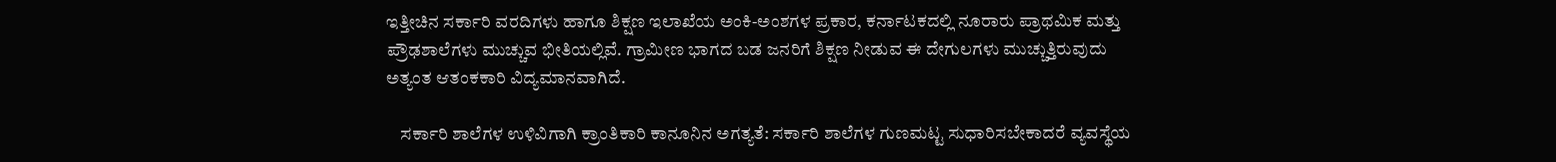ಇತ್ತೀಚಿನ ಸರ್ಕಾರಿ ವರದಿಗಳು ಹಾಗೂ ಶಿಕ್ಷಣ ಇಲಾಖೆಯ ಅಂಕಿ-ಅಂಶಗಳ ಪ್ರಕಾರ, ಕರ್ನಾಟಕದಲ್ಲಿ ನೂರಾರು ಪ್ರಾಥಮಿಕ ಮತ್ತು ಪ್ರೌಢಶಾಲೆಗಳು ಮುಚ್ಚುವ ಭೀತಿಯಲ್ಲಿವೆ. ಗ್ರಾಮೀಣ ಭಾಗದ ಬಡ ಜನರಿಗೆ ಶಿಕ್ಷಣ ನೀಡುವ ಈ ದೇಗುಲಗಳು ಮುಚ್ಚುತ್ತಿರುವುದು ಅತ್ಯಂತ ಆತಂಕಕಾರಿ ವಿದ್ಯಮಾನವಾಗಿದೆ.

    ಸರ್ಕಾರಿ ಶಾಲೆಗಳ ಉಳಿವಿಗಾಗಿ ಕ್ರಾಂತಿಕಾರಿ ಕಾನೂನಿನ ಅಗತ್ಯತೆ: ಸರ್ಕಾರಿ ಶಾಲೆಗಳ ಗುಣಮಟ್ಟ ಸುಧಾರಿಸಬೇಕಾದರೆ ವ್ಯವಸ್ಥೆಯ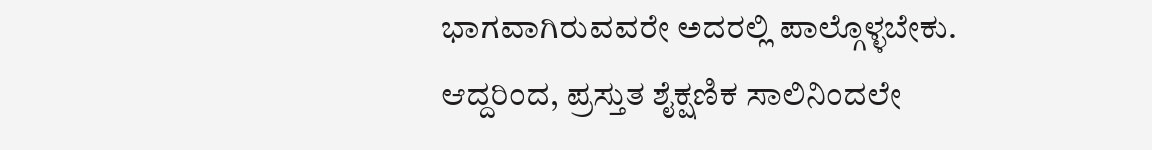ಭಾಗವಾಗಿರುವವರೇ ಅದರಲ್ಲಿ ಪಾಲ್ಗೊಳ್ಳಬೇಕು. ಆದ್ದರಿಂದ, ಪ್ರಸ್ತುತ ಶೈಕ್ಷಣಿಕ ಸಾಲಿನಿಂದಲೇ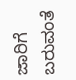ಜಾರಿಗೆ ಬರುವಂತೆ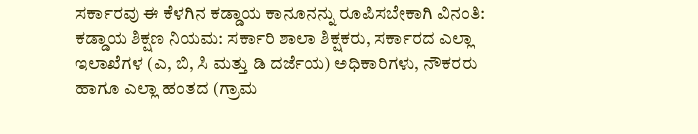ಸರ್ಕಾರವು ಈ ಕೆಳಗಿನ ಕಡ್ಡಾಯ ಕಾನೂನನ್ನು ರೂಪಿಸಬೇಕಾಗಿ ವಿನಂತಿ:  ಕಡ್ಡಾಯ ಶಿಕ್ಷಣ ನಿಯಮ: ಸರ್ಕಾರಿ ಶಾಲಾ ಶಿಕ್ಷಕರು, ಸರ್ಕಾರದ ಎಲ್ಲಾ ಇಲಾಖೆಗಳ (ಎ, ಬಿ, ಸಿ ಮತ್ತು ಡಿ ದರ್ಜೆಯ) ಅಧಿಕಾರಿಗಳು, ನೌಕರರು ಹಾಗೂ ಎಲ್ಲಾ ಹಂತದ (ಗ್ರಾಮ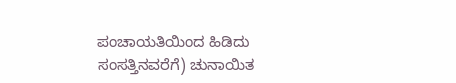ಪಂಚಾಯತಿಯಿಂದ ಹಿಡಿದು ಸಂಸತ್ತಿನವರೆಗೆ) ಚುನಾಯಿತ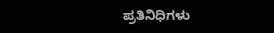ಪ್ರತಿನಿಧಿಗಳು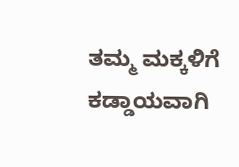ತಮ್ಮ ಮಕ್ಕಳಿಗೆ ಕಡ್ಡಾಯವಾಗಿ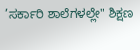’ಸರ್ಕಾರಿ ಶಾಲೆಗಳಲ್ಲೇ" ಶಿಕ್ಷಣ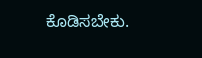ಕೊಡಿಸಬೇಕು.